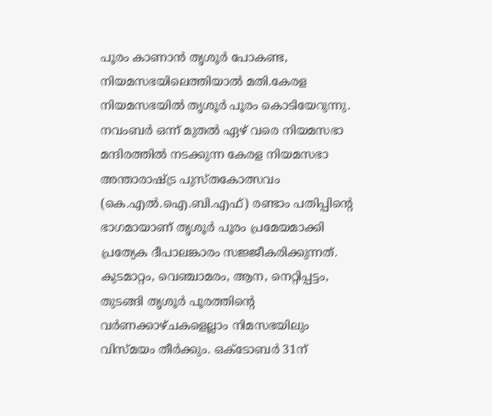പൂരം കാണാൻ തൃശൂർ പോകണ്ട, നിയമസഭയിലെത്തിയാൽ മതി.കേരള നിയമസഭയിൽ തൃശൂർ പൂരം കൊടിയേറുന്നു. നവംബർ ഒന്ന് മുതൽ ഏഴ് വരെ നിയമസഭാ മന്ദിരത്തിൽ നടക്കുന്ന കേരള നിയമസഭാ അന്താരാഷ്ട്ര പുസ്തകോത്സവം (കെ.എൽ.ഐ.ബി.എഫ്) രണ്ടാം പതിപ്പിന്റെ ഭാഗമായാണ് തൃശൂർ പൂരം പ്രമേയമാക്കി പ്രത്യേക ദീപാലങ്കാരം സജ്ജീകരിക്കുന്നത്. കുടമാറ്റം, വെഞ്ചാമരം, ആന, നെറ്റിപ്പട്ടം, തുടങ്ങി തൃശൂര്‍ പൂരത്തിന്റെ വര്‍ണക്കാഴ്ചകളെല്ലാം നിമസഭയിലും വിസ്മയം തീര്‍ക്കും. ഒക്ടോബർ 31ന്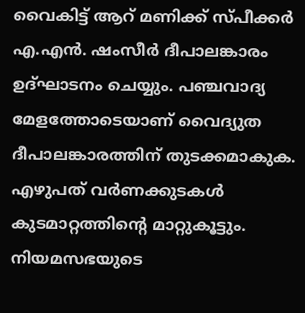വൈകിട്ട് ആറ് മണിക്ക് സ്പീക്കർ എ.എൻ. ഷംസീർ ദീപാലങ്കാരം ഉദ്ഘാടനം ചെയ്യും. പഞ്ചവാദ്യ മേളത്തോടെയാണ് വൈദ്യുത ദീപാലങ്കാരത്തിന് തുടക്കമാകുക. എഴുപത് വർണക്കുടകൾ കുടമാറ്റത്തിന്റെ മാറ്റുകൂട്ടും. നിയമസഭയുടെ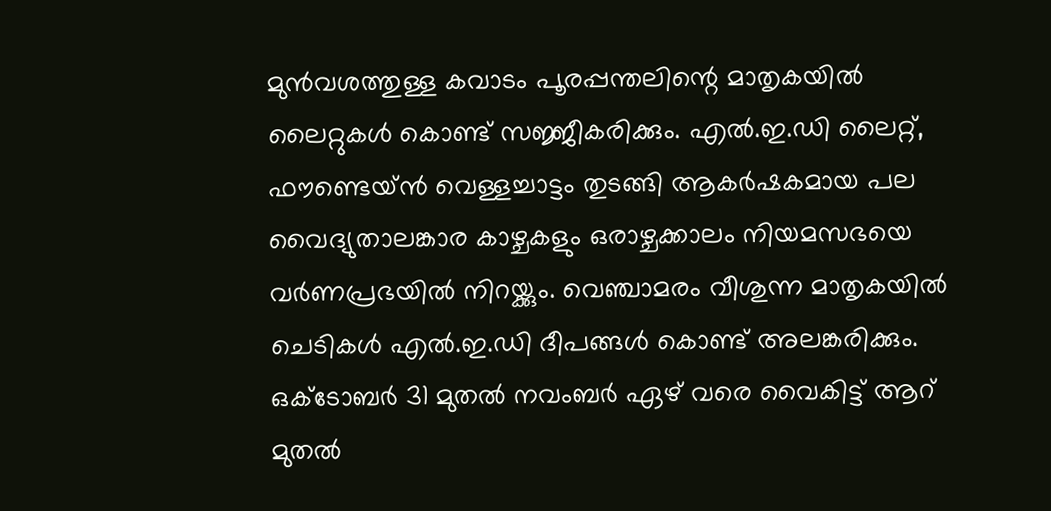മുൻവശത്തുള്ള കവാടം പൂരപ്പന്തലിന്റെ മാതൃകയിൽ ലൈറ്റുകള്‍ കൊണ്ട് സജ്ജീകരിക്കും. എൽ.ഇ.ഡി ലൈറ്റ്, ഫൗണ്ടെയ്ൻ വെള്ളച്ചാട്ടം തുടങ്ങി ആകർഷകമായ പല വൈദ്യുതാലങ്കാര കാഴ്ചകളും ഒരാഴ്ചക്കാലം നിയമസഭയെ വര്‍ണപ്രഭയില്‍ നിറയ്ക്കും. വെഞ്ചാമരം വീശുന്ന മാതൃകയിൽ ചെടികൾ എൽ.ഇ.ഡി ദീപങ്ങൾ കൊണ്ട് അലങ്കരിക്കും. ഒക്ടോബർ 31 മുതൽ നവംബർ ഏഴ് വരെ വൈകിട്ട് ആറ് മുതൽ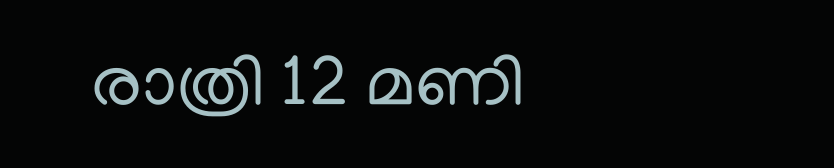രാത്രി 12 മണി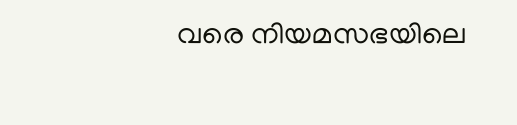വരെ നിയമസഭയിലെ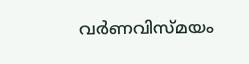വർണവിസ്മയം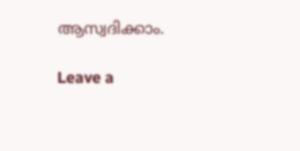ആസ്വദിക്കാം.

Leave a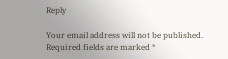Reply

Your email address will not be published. Required fields are marked *